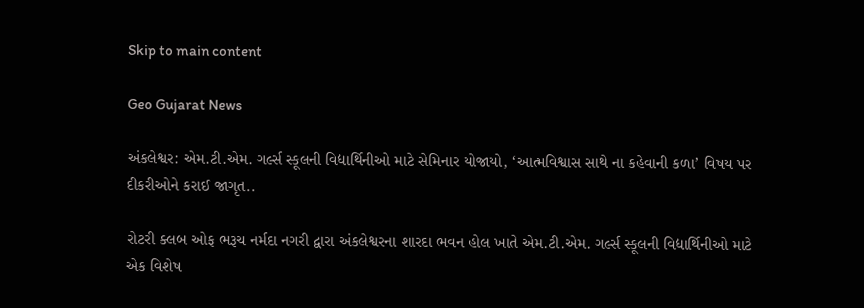Skip to main content

Geo Gujarat News

અંકલેશ્વર: એમ.ટી.એમ. ગર્લ્સ સ્કૂલની વિદ્યાર્થિનીઓ માટે સેમિનાર યોજાયો, ‘આત્મવિશ્વાસ સાથે ના કહેવાની કળા’ વિષય પર દીકરીઓને કરાઈ જાગૃત..

રોટરી ક્લબ ઓફ ભરૂચ નર્મદા નગરી દ્વારા અંકલેશ્વરના શારદા ભવન હોલ ખાતે એમ.ટી.એમ. ગર્લ્સ સ્કૂલની વિદ્યાર્થિનીઓ માટે એક વિશેષ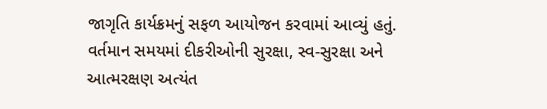જાગૃતિ કાર્યક્રમનું સફળ આયોજન કરવામાં આવ્યું હતું. વર્તમાન સમયમાં દીકરીઓની સુરક્ષા, સ્વ-સુરક્ષા અને આત્મરક્ષણ અત્યંત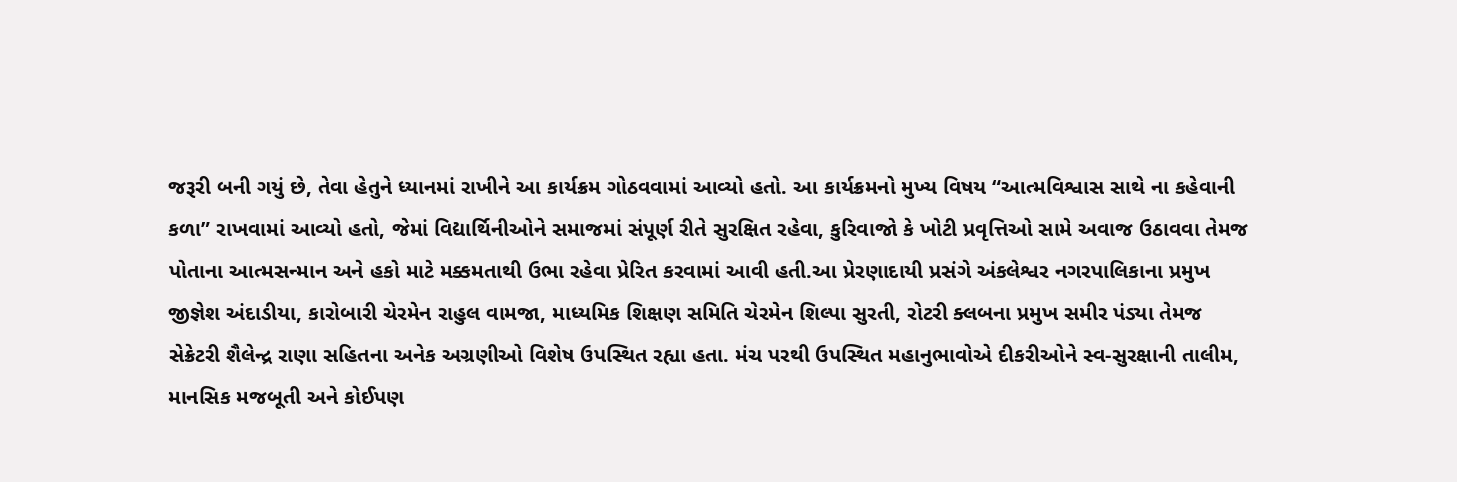જરૂરી બની ગયું છે, તેવા હેતુને ધ્યાનમાં રાખીને આ કાર્યક્રમ ગોઠવવામાં આવ્યો હતો. આ કાર્યક્રમનો મુખ્ય વિષય “આત્મવિશ્વાસ સાથે ના કહેવાની કળા” રાખવામાં આવ્યો હતો, જેમાં વિદ્યાર્થિનીઓને સમાજમાં સંપૂર્ણ રીતે સુરક્ષિત રહેવા, કુરિવાજો કે ખોટી પ્રવૃત્તિઓ સામે અવાજ ઉઠાવવા તેમજ પોતાના આત્મસન્માન અને હકો માટે મક્કમતાથી ઉભા રહેવા પ્રેરિત કરવામાં આવી હતી.આ પ્રેરણાદાયી પ્રસંગે અંકલેશ્વર નગરપાલિકાના પ્રમુખ જીજ્ઞેશ અંદાડીયા, કારોબારી ચેરમેન રાહુલ વામજા, માધ્યમિક શિક્ષણ સમિતિ ચેરમેન શિલ્પા સુરતી, રોટરી ક્લબના પ્રમુખ સમીર પંડ્યા તેમજ સેક્રેટરી શૈલેન્દ્ર રાણા સહિતના અનેક અગ્રણીઓ વિશેષ ઉપસ્થિત રહ્યા હતા. મંચ પરથી ઉપસ્થિત મહાનુભાવોએ દીકરીઓને સ્વ-સુરક્ષાની તાલીમ, માનસિક મજબૂતી અને કોઈપણ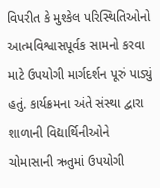વિપરીત કે મુશ્કેલ પરિસ્થિતિઓનો આત્મવિશ્વાસપૂર્વક સામનો કરવા માટે ઉપયોગી માર્ગદર્શન પૂરું પાડ્યું હતું. કાર્યક્રમના અંતે સંસ્થા દ્વારા શાળાની વિદ્યાર્થિનીઓને ચોમાસાની ઋતુમાં ઉપયોગી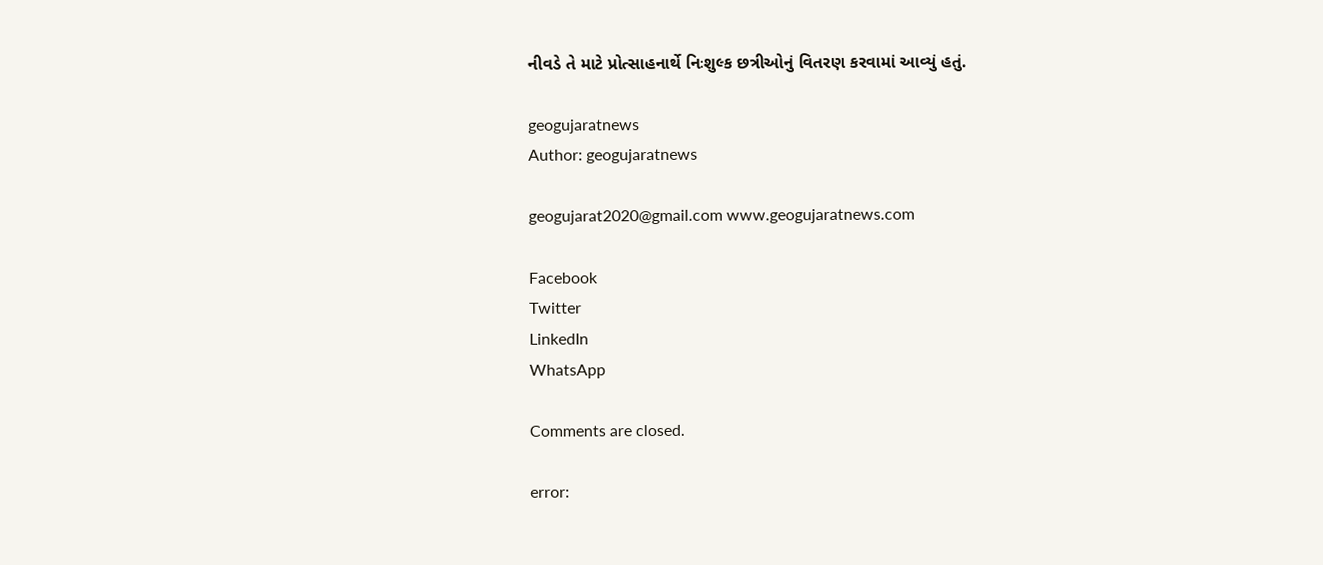નીવડે તે માટે પ્રોત્સાહનાર્થે નિઃશુલ્ક છત્રીઓનું વિતરણ કરવામાં આવ્યું હતું.

geogujaratnews
Author: geogujaratnews

geogujarat2020@gmail.com www.geogujaratnews.com

Facebook
Twitter
LinkedIn
WhatsApp

Comments are closed.

error: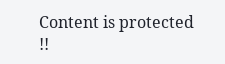Content is protected !!